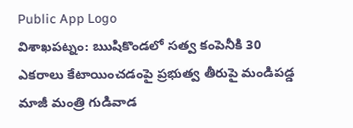Public App Logo
విశాఖపట్నం: ఋషికొండలో సత్వ కంపెనీకి 30 ఎకరాలు కేటాయించడంపై ప్రభుత్వ తీరుపై మండిపడ్డ మాజీ మంత్రి గుడివాడ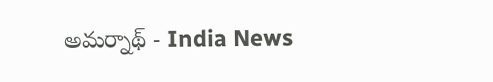అమర్నాథ్ - India News